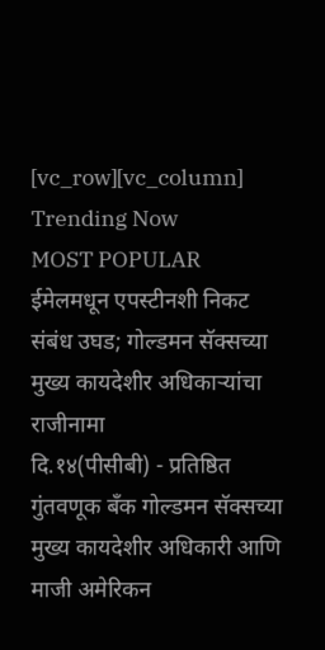[vc_row][vc_column]
Trending Now
MOST POPULAR
ईमेलमधून एपस्टीनशी निकट संबंध उघड; गोल्डमन सॅक्सच्या मुख्य कायदेशीर अधिकाऱ्यांचा राजीनामा
दि.१४(पीसीबी) - प्रतिष्ठित गुंतवणूक बँक गोल्डमन सॅक्सच्या मुख्य कायदेशीर अधिकारी आणि माजी अमेरिकन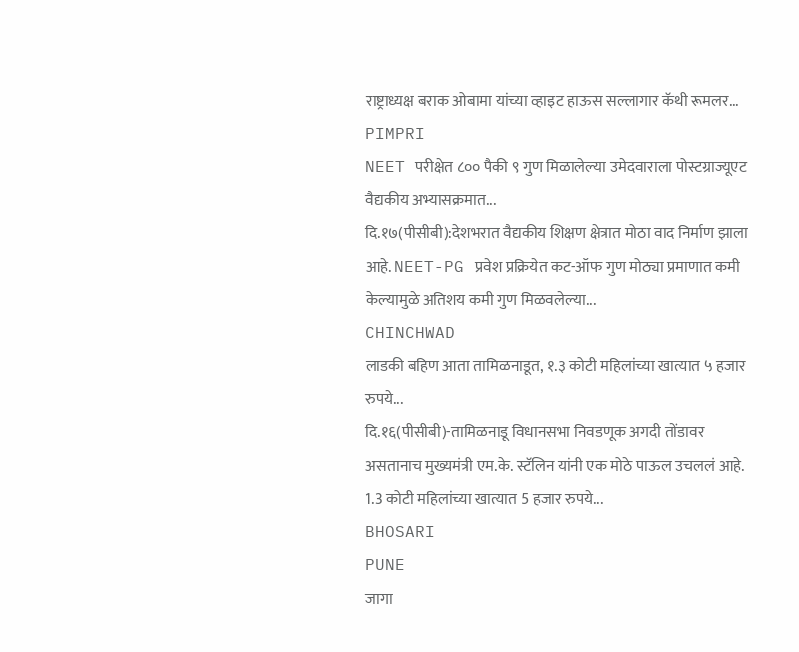राष्ट्राध्यक्ष बराक ओबामा यांच्या व्हाइट हाऊस सल्लागार कॅथी रूमलर...
PIMPRI
NEET परीक्षेत ८०० पैकी ९ गुण मिळालेल्या उमेदवाराला पोस्टग्राज्यूएट वैद्यकीय अभ्यासक्रमात...
दि.१७(पीसीबी):देशभरात वैद्यकीय शिक्षण क्षेत्रात मोठा वाद निर्माण झाला आहे. NEET-PG प्रवेश प्रक्रियेत कट-ऑफ गुण मोठ्या प्रमाणात कमी केल्यामुळे अतिशय कमी गुण मिळवलेल्या...
CHINCHWAD
लाडकी बहिण आता तामिळनाडूत, १.३ कोटी महिलांच्या खात्यात ५ हजार रुपये...
दि.१६(पीसीबी)-तामिळनाडू विधानसभा निवडणूक अगदी तोंडावर असतानाच मुख्यमंत्री एम.के. स्टॅलिन यांनी एक मोठे पाऊल उचललं आहे. 1.3 कोटी महिलांच्या खात्यात 5 हजार रुपये...
BHOSARI
PUNE
जागा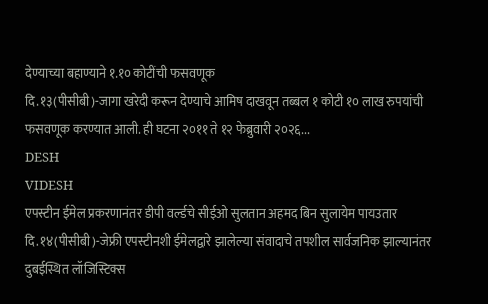देण्याच्या बहाण्याने १.१० कोटींची फसवणूक
दि.१३(पीसीबी)-जागा खरेदी करून देण्याचे आमिष दाखवून तब्बल १ कोटी १० लाख रुपयांची फसवणूक करण्यात आली. ही घटना २०११ ते १२ फेब्रुवारी २०२६...
DESH
VIDESH
एपस्टीन ईमेल प्रकरणानंतर डीपी वर्ल्डचे सीईओ सुलतान अहमद बिन सुलायेम पायउतार
दि.१४(पीसीबी)-जेफ्री एपस्टीनशी ईमेलद्वारे झालेल्या संवादाचे तपशील सार्वजनिक झाल्यानंतर दुबईस्थित लॉजिस्टिक्स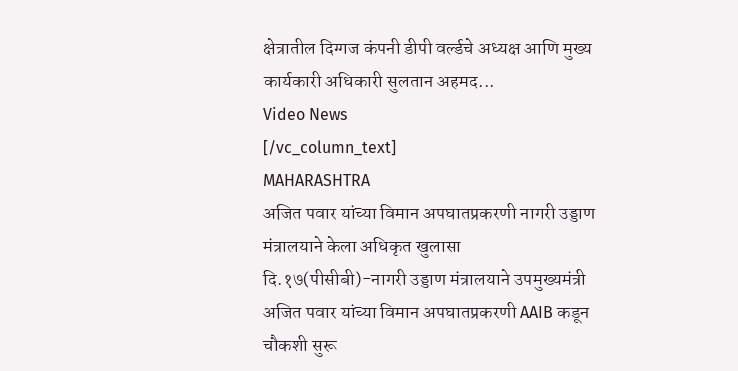क्षेत्रातील दिग्गज कंपनी डीपी वर्ल्डचे अध्यक्ष आणि मुख्य कार्यकारी अधिकारी सुलतान अहमद...
Video News
[/vc_column_text]
MAHARASHTRA
अजित पवार यांच्या विमान अपघातप्रकरणी नागरी उड्डाण मंत्रालयाने केला अधिकृत खुलासा
दि.१७(पीसीबी)-नागरी उड्डाण मंत्रालयाने उपमुख्यमंत्री अजित पवार यांच्या विमान अपघातप्रकरणी AAIB कडून चौकशी सुरू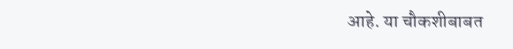आहे. या चौकशीबाबत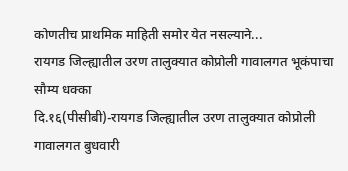कोणतीच प्राथमिक माहिती समोर येत नसल्याने...
रायगड जिल्ह्यातील उरण तालुक्यात कोप्रोली गावालगत भूकंपाचा सौम्य धक्का
दि.१६(पीसीबी)-रायगड जिल्ह्यातील उरण तालुक्यात कोप्रोली गावालगत बुधवारी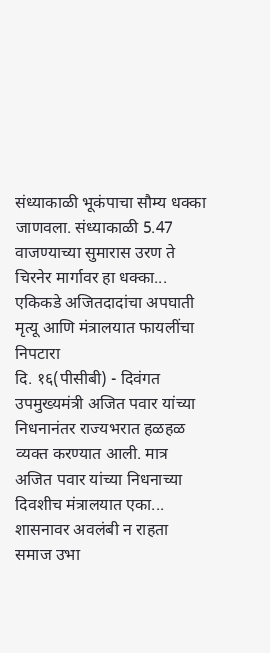संध्याकाळी भूकंपाचा सौम्य धक्का जाणवला. संध्याकाळी 5.47 वाजण्याच्या सुमारास उरण ते चिरनेर मार्गावर हा धक्का...
एकिकडे अजितदादांचा अपघाती मृत्यू आणि मंत्रालयात फायलींचा निपटारा
दि. १६(पीसीबी) - दिवंगत उपमुख्यमंत्री अजित पवार यांच्या निधनानंतर राज्यभरात हळहळ व्यक्त करण्यात आली. मात्र अजित पवार यांच्या निधनाच्या दिवशीच मंत्रालयात एका...
शासनावर अवलंबी न राहता समाज उभा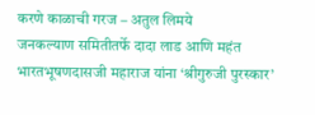करणे काळाची गरज – अतुल लिमये
जनकल्याण समितीतर्फे दादा लाड आणि महंत भारतभूषणदासजी महाराज यांना ‘श्रीगुरुजी पुरस्कार’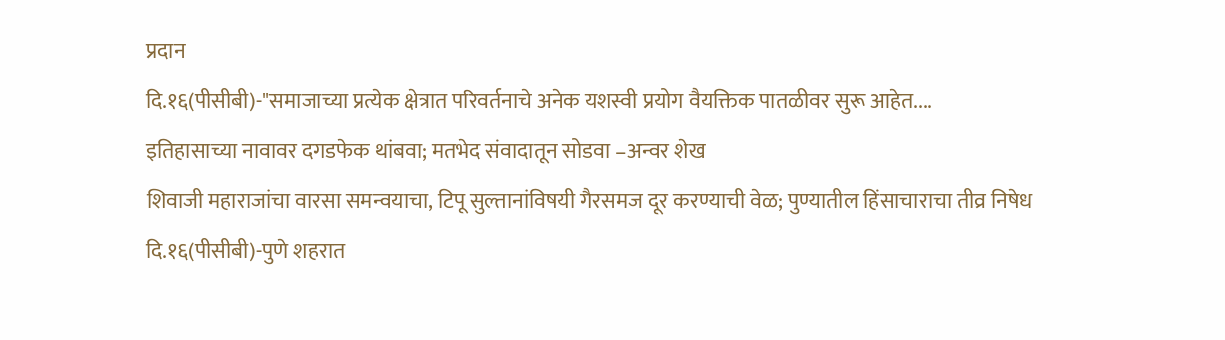प्रदान
दि.१६(पीसीबी)-"समाजाच्या प्रत्येक क्षेत्रात परिवर्तनाचे अनेक यशस्वी प्रयोग वैयक्तिक पातळीवर सुरू आहेत....
इतिहासाच्या नावावर दगडफेक थांबवा; मतभेद संवादातून सोडवा –अन्वर शेख
शिवाजी महाराजांचा वारसा समन्वयाचा, टिपू सुल्तानांविषयी गैरसमज दूर करण्याची वेळ; पुण्यातील हिंसाचाराचा तीव्र निषेध
दि.१६(पीसीबी)-पुणे शहरात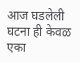आज घडलेली घटना ही केवळ एका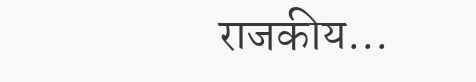राजकीय...